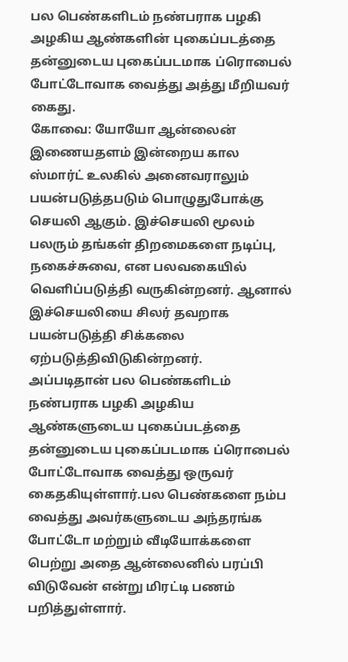பல பெண்களிடம் நண்பராக பழகி அழகிய ஆண்களின் புகைப்படத்தை தன்னுடைய புகைப்படமாக ப்ரொபைல் போட்டோவாக வைத்து அத்து மீறியவர் கைது.
கோவை: யோயோ ஆன்லைன் இணையதளம் இன்றைய கால ஸ்மார்ட் உலகில் அனைவராலும் பயன்படுத்தபடும் பொழுதுபோக்கு செயலி ஆகும். இச்செயலி மூலம் பலரும் தங்கள் திறமைகளை நடிப்பு, நகைச்சுவை, என பலவகையில் வெளிப்படுத்தி வருகின்றனர். ஆனால் இச்செயலியை சிலர் தவறாக பயன்படுத்தி சிக்கலை ஏற்படுத்திவிடுகின்றனர்.
அப்படிதான் பல பெண்களிடம் நண்பராக பழகி அழகிய ஆண்களுடைய புகைப்படத்தை தன்னுடைய புகைப்படமாக ப்ரொபைல் போட்டோவாக வைத்து ஒருவர் கைதகியுள்ளார்.பல பெண்களை நம்ப வைத்து அவர்களுடைய அந்தரங்க போட்டோ மற்றும் வீடியோக்களை பெற்று அதை ஆன்லைனில் பரப்பி விடுவேன் என்று மிரட்டி பணம் பறித்துள்ளார்.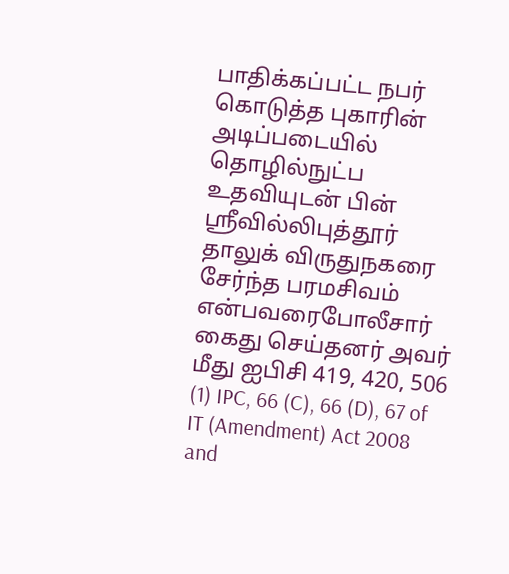பாதிக்கப்பட்ட நபர் கொடுத்த புகாரின் அடிப்படையில் தொழில்நுட்ப உதவியுடன் பின் ஸ்ரீவில்லிபுத்தூர் தாலுக் விருதுநகரை சேர்ந்த பரமசிவம் என்பவரைபோலீசார் கைது செய்தனர் அவர் மீது ஐபிசி 419, 420, 506 (1) IPC, 66 (C), 66 (D), 67 of IT (Amendment) Act 2008 and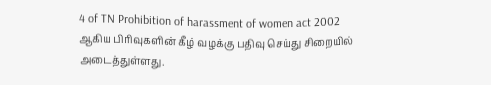4 of TN Prohibition of harassment of women act 2002 ஆகிய பிரிவுகளின் கீழ் வழக்கு பதிவு செய்து சிறையில் அடைத்துள்ளது.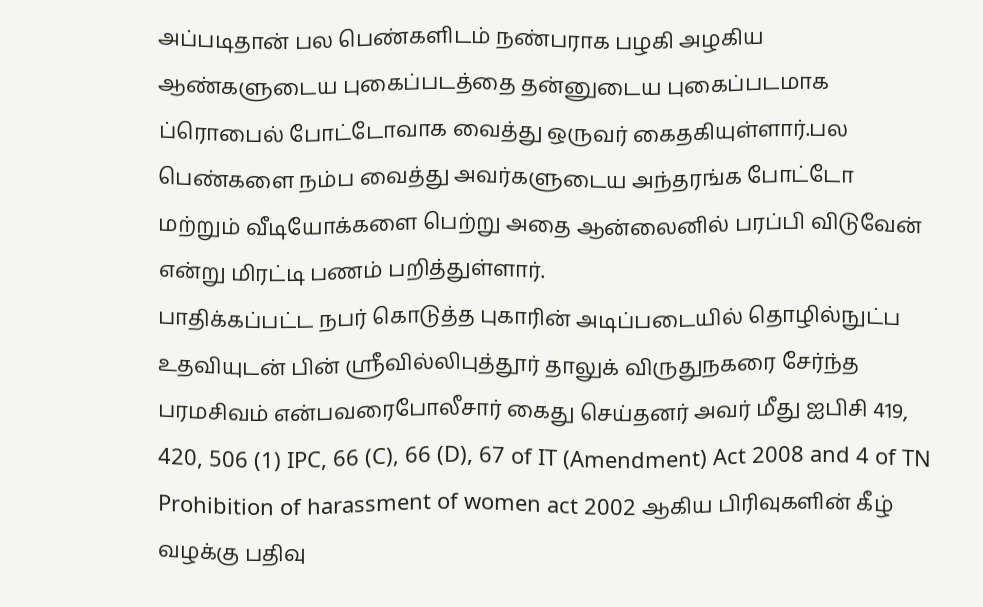அப்படிதான் பல பெண்களிடம் நண்பராக பழகி அழகிய ஆண்களுடைய புகைப்படத்தை தன்னுடைய புகைப்படமாக ப்ரொபைல் போட்டோவாக வைத்து ஒருவர் கைதகியுள்ளார்.பல பெண்களை நம்ப வைத்து அவர்களுடைய அந்தரங்க போட்டோ மற்றும் வீடியோக்களை பெற்று அதை ஆன்லைனில் பரப்பி விடுவேன் என்று மிரட்டி பணம் பறித்துள்ளார்.
பாதிக்கப்பட்ட நபர் கொடுத்த புகாரின் அடிப்படையில் தொழில்நுட்ப உதவியுடன் பின் ஸ்ரீவில்லிபுத்தூர் தாலுக் விருதுநகரை சேர்ந்த பரமசிவம் என்பவரைபோலீசார் கைது செய்தனர் அவர் மீது ஐபிசி 419, 420, 506 (1) IPC, 66 (C), 66 (D), 67 of IT (Amendment) Act 2008 and 4 of TN Prohibition of harassment of women act 2002 ஆகிய பிரிவுகளின் கீழ் வழக்கு பதிவு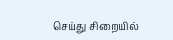செய்து சிறையில்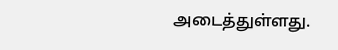அடைத்துள்ளது.